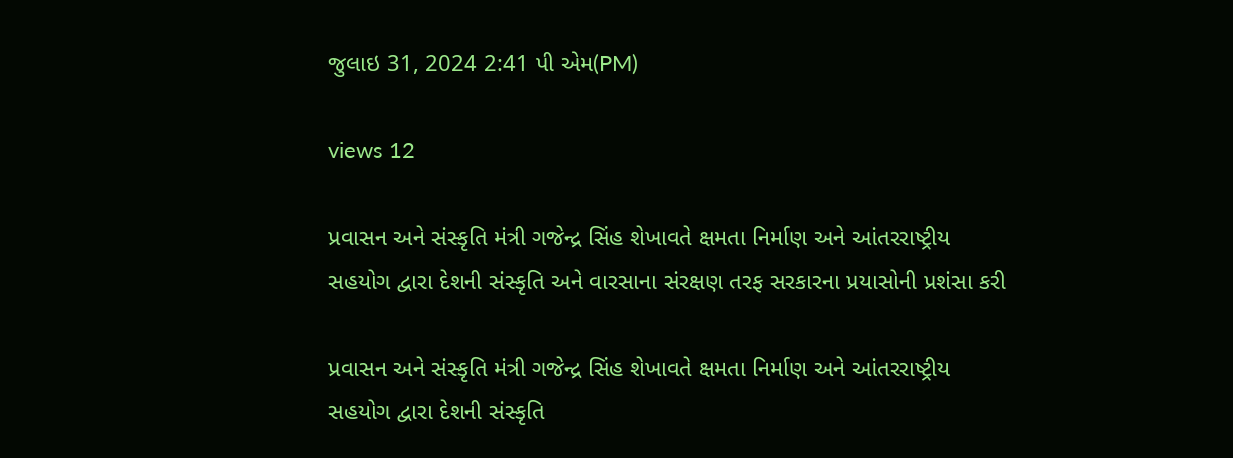જુલાઇ 31, 2024 2:41 પી એમ(PM)

views 12

પ્રવાસન અને સંસ્કૃતિ મંત્રી ગજેન્દ્ર સિંહ શેખાવતે ક્ષમતા નિર્માણ અને આંતરરાષ્ટ્રીય સહયોગ દ્વારા દેશની સંસ્કૃતિ અને વારસાના સંરક્ષણ તરફ સરકારના પ્રયાસોની પ્રશંસા કરી

પ્રવાસન અને સંસ્કૃતિ મંત્રી ગજેન્દ્ર સિંહ શેખાવતે ક્ષમતા નિર્માણ અને આંતરરાષ્ટ્રીય સહયોગ દ્વારા દેશની સંસ્કૃતિ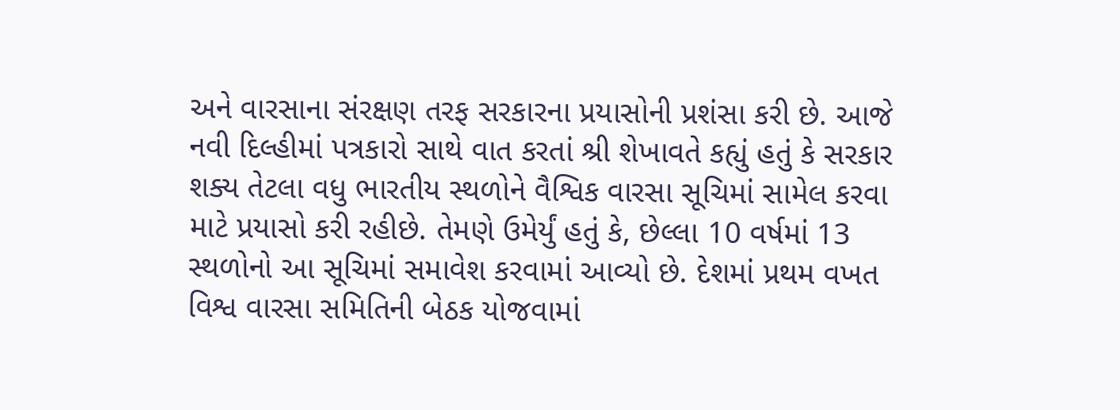અને વારસાના સંરક્ષણ તરફ સરકારના પ્રયાસોની પ્રશંસા કરી છે. આજે નવી દિલ્હીમાં પત્રકારો સાથે વાત કરતાં શ્રી શેખાવતે કહ્યું હતું કે સરકાર શક્ય તેટલા વધુ ભારતીય સ્થળોને વૈશ્વિક વારસા સૂચિમાં સામેલ કરવા માટે પ્રયાસો કરી રહીછે. તેમણે ઉમેર્યું હતું કે, છેલ્લા 10 વર્ષમાં 13 સ્થળોનો આ સૂચિમાં સમાવેશ કરવામાં આવ્યો છે. દેશમાં પ્રથમ વખત વિશ્વ વારસા સમિતિની બેઠક યોજવામાં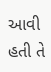આવી હતી તે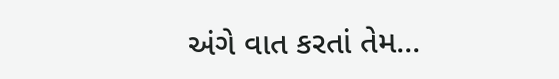અંગે વાત કરતાં તેમ...